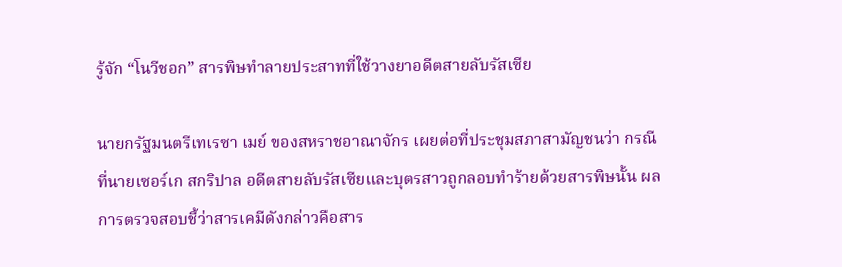รู้จัก “โนวีชอก” สารพิษทำลายประสาทที่ใช้วางยาอดีตสายลับรัสเซีย

นายกรัฐมนตรีเทเรซา เมย์ ของสหราชอาณาจักร เผยต่อที่ประชุมสภาสามัญชนว่า กรณีที่นายเซอร์เก สกริปาล อดีตสายลับรัสเซียและบุตรสาวถูกลอบทำร้ายด้วยสารพิษนั้น ผลการตรวจสอบชี้ว่าสารเคมีดังกล่าวคือสาร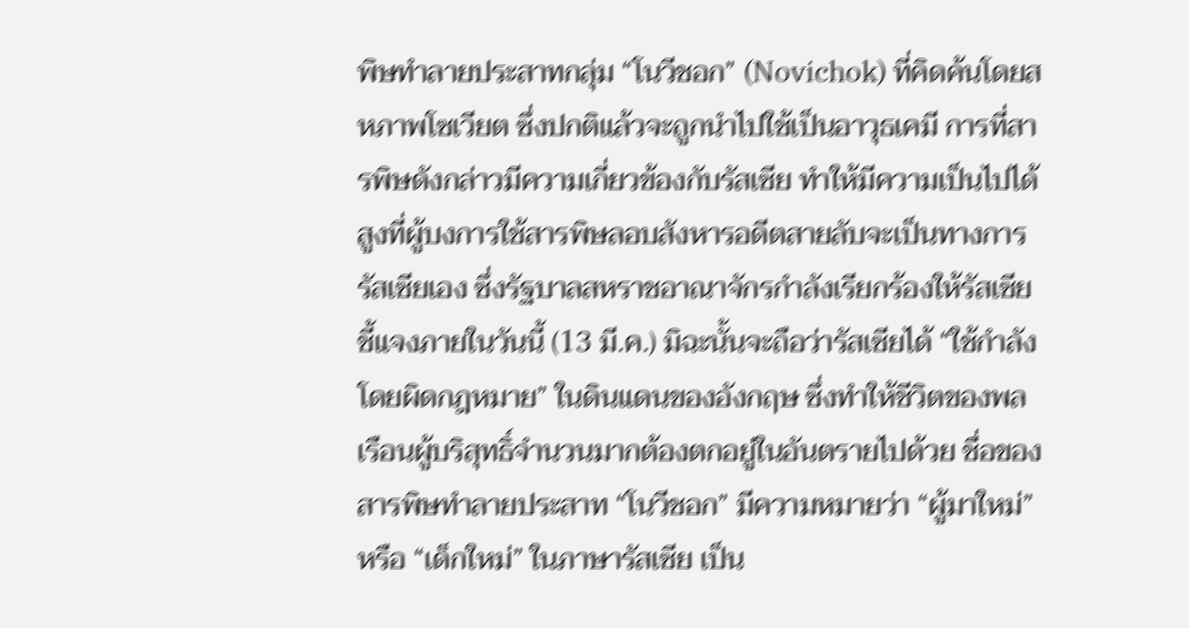พิษทำลายประสาทกลุ่ม “โนวีชอก” (Novichok) ที่คิดค้นโดยสหภาพโซเวียต ซึ่งปกติแล้วจะถูกนำไปใช้เป็นอาวุธเคมี การที่สารพิษดังกล่าวมีความเกี่ยวข้องกับรัสเซีย ทำให้มีความเป็นไปได้สูงที่ผู้บงการใช้สารพิษลอบสังหารอดีตสายลับจะเป็นทางการรัสเซียเอง ซึ่งรัฐบาลสหราชอาณาจักรกำลังเรียกร้องให้รัสเซียชี้แจงภายในวันนี้ (13 มี.ค.) มิฉะนั้นจะถือว่ารัสเซียได้ “ใช้กำลังโดยผิดกฎหมาย” ในดินแดนของอังกฤษ ซึ่งทำให้ชีวิตของพลเรือนผู้บริสุทธิ์จำนวนมากต้องตกอยู่ในอันตรายไปด้วย ชื่อของสารพิษทำลายประสาท “โนวีชอก” มีความหมายว่า “ผู้มาใหม่” หรือ “เด็กใหม่” ในภาษารัสเซีย เป็น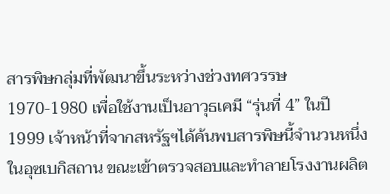สารพิษกลุ่มที่พัฒนาขึ้นระหว่างช่วงทศวรรษ 1970-1980 เพื่อใช้งานเป็นอาวุธเคมี “รุ่นที่ 4” ในปี 1999 เจ้าหน้าที่จากสหรัฐฯได้ค้นพบสารพิษนี้จำนวนหนึ่งในอุซเบกิสถาน ขณะเข้าตรวจสอบและทำลายโรงงานผลิต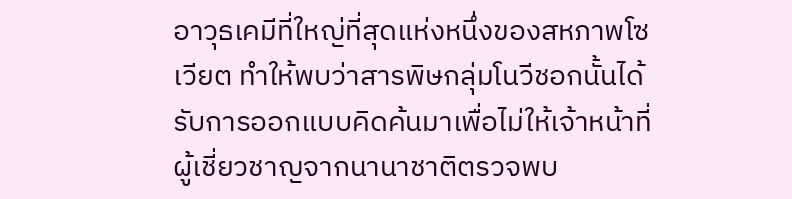อาวุธเคมีที่ใหญ่ที่สุดแห่งหนึ่งของสหภาพโซเวียต ทำให้พบว่าสารพิษกลุ่มโนวีชอกนั้นได้รับการออกแบบคิดค้นมาเพื่อไม่ให้เจ้าหน้าที่ผู้เชี่ยวชาญจากนานาชาติตรวจพบ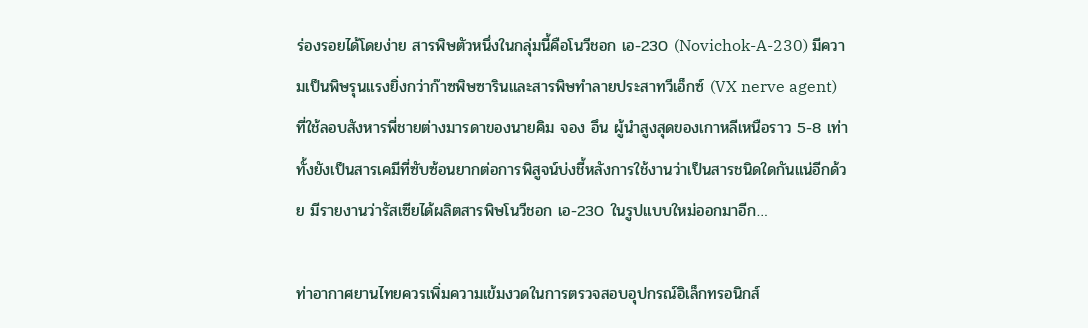ร่องรอยได้โดยง่าย สารพิษตัวหนึ่งในกลุ่มนี้คือโนวีชอก เอ-230 (Novichok-A-230) มีความเป็นพิษรุนแรงยิ่งกว่าก๊าซพิษซารินและสารพิษทำลายประสาทวีเอ็กซ์ (VX nerve agent) ที่ใช้ลอบสังหารพี่ชายต่างมารดาของนายคิม จอง อึน ผู้นำสูงสุดของเกาหลีเหนือราว 5-8 เท่า ทั้งยังเป็นสารเคมีที่ซับซ้อนยากต่อการพิสูจน์บ่งชี้หลังการใช้งานว่าเป็นสารชนิดใดกันแน่อีกด้วย มีรายงานว่ารัสเซียได้ผลิตสารพิษโนวีชอก เอ-230 ในรูปแบบใหม่ออกมาอีก…

ท่าอากาศยานไทยควรเพิ่มความเข้มงวดในการตรวจสอบอุปกรณ์อิเล็กทรอนิกส์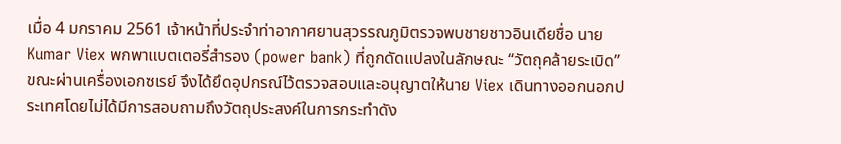เมื่อ 4 มกราคม 2561 เจ้าหน้าที่ประจำท่าอากาศยานสุวรรณภูมิตรวจพบชายชาวอินเดียชื่อ นาย Kumar Viex พกพาแบตเตอรี่สำรอง (power bank) ที่ถูกดัดแปลงในลักษณะ “วัตถุคล้ายระเบิด” ขณะผ่านเครื่องเอกซเรย์ จึงได้ยึดอุปกรณ์ไว้ตรวจสอบและอนุญาตให้นาย Viex เดินทางออกนอกประเทศโดยไม่ได้มีการสอบถามถึงวัตถุประสงค์ในการกระทำดัง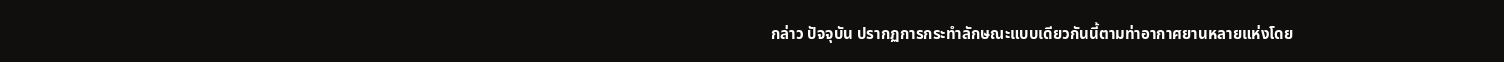กล่าว ปัจจุบัน ปรากฏการกระทำลักษณะแบบเดียวกันนี้ตามท่าอากาศยานหลายแห่งโดย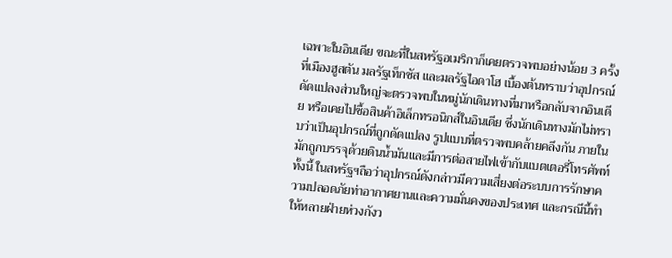เฉพาะในอินเดีย ขณะที่ในสหรัฐอเมริกาก็เคยตรวจพบอย่างน้อย 3 ครั้ง ที่เมืองฮูสตัน มลรัฐเท็กซัส และมลรัฐไอดาโฮ เบื้องต้นทราบว่าอุปกรณ์ดัดแปลงส่วนใหญ่จะตรวจพบในหมู่นักเดินทางที่มาหรือกลับจากอินเดีย หรือเคยไปซื้อสินค้าอิเล็กทรอนิกส์ในอินเดีย ซึ่งนักเดินทางมักไม่ทราบว่าเป็นอุปกรณ์ที่ถูกดัดแปลง รูปแบบที่ตรวจพบคล้ายคลึงกัน ภายในมักถูกบรรจุด้วยดินน้ำมันและมีการต่อสายไฟเข้ากับแบตเตอรี่โทรศัพท์ ทั้งนี้ ในสหรัฐฯถือว่าอุปกรณ์ดังกล่าวมีความเสี่ยงต่อระบบการรักษาความปลอดภัยท่าอากาศยานและความมั่นคงของประเทศ และกรณีนี้ทำให้หลายฝ่ายห่วงกังว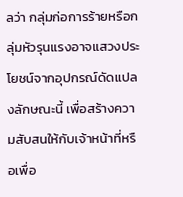ลว่า กลุ่มก่อการร้ายหรือกลุ่มหัวรุนแรงอาจแสวงประโยชน์จากอุปกรณ์ดัดแปลงลักษณะนี้ เพื่อสร้างความสับสนให้กับเจ้าหน้าที่หรือเพื่อ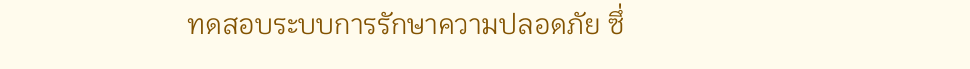ทดสอบระบบการรักษาความปลอดภัย ซึ่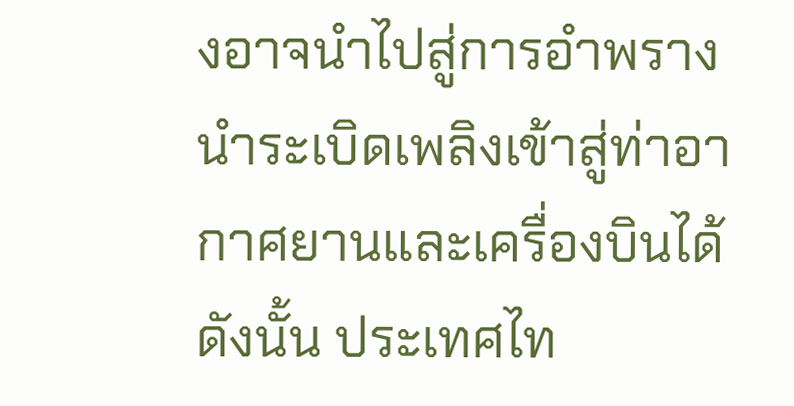งอาจนำไปสู่การอำพรางนำระเบิดเพลิงเข้าสู่ท่าอากาศยานและเครื่องบินได้ ดังนั้น ประเทศไท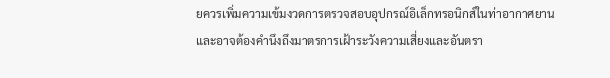ยควรเพิ่มความเข้มงวดการตรวจสอบอุปกรณ์อิเล็กทรอนิกส์ในท่าอากาศยานและอาจต้องคำนึงถึงมาตรการเฝ้าระวังความเสี่ยงและอันตรา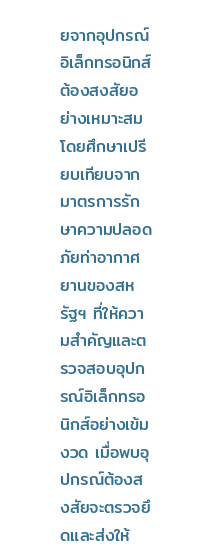ยจากอุปกรณ์อิเล็กทรอนิกส์ต้องสงสัยอย่างเหมาะสม โดยศึกษาเปรียบเทียบจากมาตรการรักษาความปลอดภัยท่าอากาศยานของสหรัฐฯ ที่ให้ความสำคัญและตรวจสอบอุปกรณ์อิเล็กทรอนิกส์อย่างเข้มงวด เมื่อพบอุปกรณ์ต้องสงสัยจะตรวจยึดและส่งให้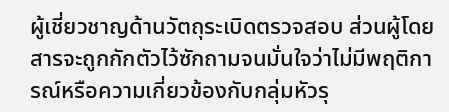ผู้เชี่ยวชาญด้านวัตถุระเบิดตรวจสอบ ส่วนผู้โดยสารจะถูกกักตัวไว้ซักถามจนมั่นใจว่าไม่มีพฤติการณ์หรือความเกี่ยวข้องกับกลุ่มหัวรุ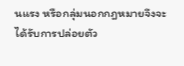นแรง หรือกลุ่มนอกกฎหมายจึงจะได้รับการปล่อยตัว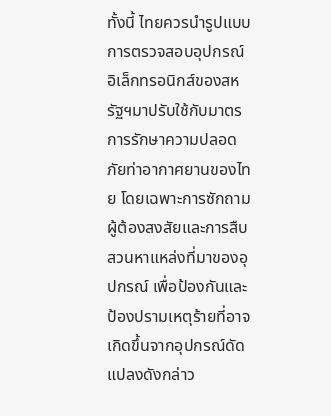ทั้งนี้ ไทยควรนำรูปแบบการตรวจสอบอุปกรณ์อิเล็กทรอนิกส์ของสหรัฐฯมาปรับใช้กับมาตรการรักษาความปลอดภัยท่าอากาศยานของไทย โดยเฉพาะการซักถามผู้ต้องสงสัยและการสืบสวนหาแหล่งที่มาของอุปกรณ์ เพื่อป้องกันและป้องปรามเหตุร้ายที่อาจเกิดขึ้นจากอุปกรณ์ดัดแปลงดังกล่าว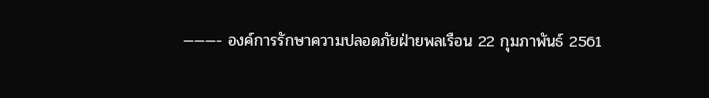———- องค์การรักษาความปลอดภัยฝ่ายพลเรือน 22 กุมภาพันธ์ 2561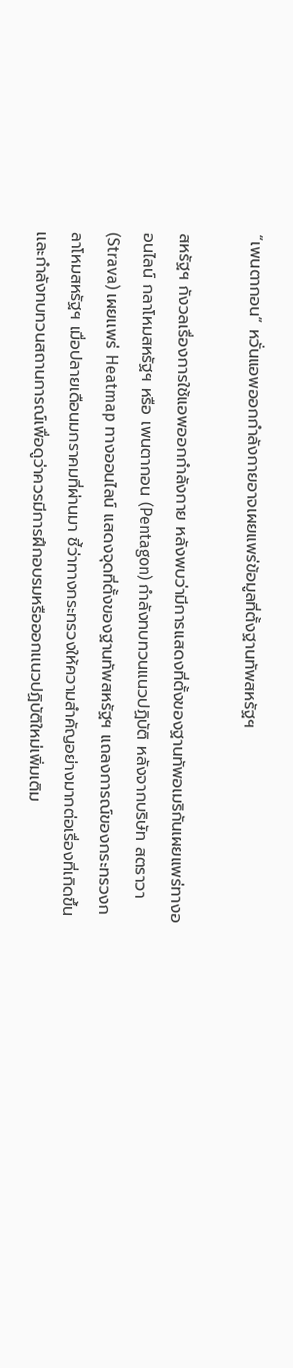“เพนตากอน” หวั่นแอพออกกำลังกายอาจเผยแพร่ข้อมูลที่ตั้งฐานทัพสหรัฐฯ

สหรัฐฯ กังวลเรื่องการใช้แอพออกกำลังกาย หลังพบว่ามีการเเสดงที่ตั้งของฐานทัพอเมริกันเผยแพร่ทางออนไลน์ กลาโหมสหรัฐฯ หรือ เพนตากอน (Pentagon) กำลังทบทวนแนวปฏิบัติ หลังจากบริษัท สตราวา (Strava) เผยเเพร่ Heatmap ทางออนไลน์ แสดงจุดที่ตั้งของฐานทัพสหรัฐฯ เเถลงการณ์ของกระทรวงกลาโหมสหรัฐฯ เมื่อปลายเดือนมกราคมที่ผ่านมา ชี้ว่าทางกระทรวงให้ความสำคัญอย่างมากต่อเรื่องที่เกิดขึ้น เเละกำลังทบทวนสถานการณ์เพื่อดูว่าควรมีการฝึกอบรมหรือออกเเนวปฏิบัติใหม่เพิ่มเติม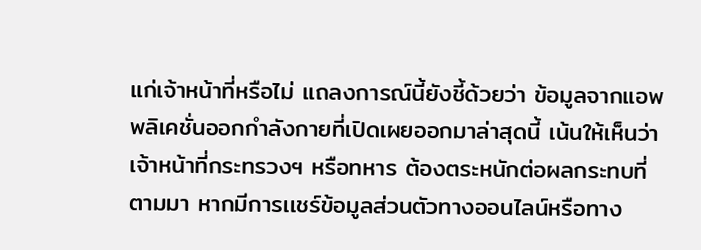แก่เจ้าหน้าที่หรือไม่ แถลงการณ์นี้ยังชี้ด้วยว่า ข้อมูลจากแอพพลิเคชั่นออกกำลังกายที่เปิดเผยออกมาล่าสุดนี้ เน้นให้เห็นว่าเจ้าหน้าที่กระทรวงฯ หรือทหาร ต้องตระหนักต่อผลกระทบที่ตามมา หากมีการเเชร์ข้อมูลส่วนตัวทางออนไลน์หรือทาง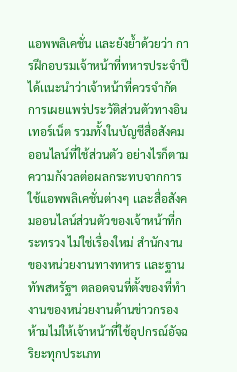แอพพลิเคชั่น เเละยังย้ำด้วยว่า การฝึกอบรมเจ้าหน้าที่ทหารประจำปีได้เเนะนำว่าเจ้าหน้าที่ควรจำกัดการเผยเเพร่ประวัติส่วนตัวทางอินเทอร์เน็ต รวมทั้งในบัญชีสื่อสังคมออนไลน์ที่ใช้ส่วนตัว อย่างไรก็ตาม ความกังวลต่อผลกระทบจากการใช้แอพพลิเคชั่นต่างๆ เเละสื่อสังคมออนไลน์ส่วนตัวของเจ้าหน้าที่กระทรวง ไม่ใช่เรื่องใหม่ สำนักงานของหน่วยงานทางทหาร เเละฐานทัพสหรัฐฯ ตลอดจนที่ตั้งของที่ทำงานของหน่วยงานด้านข่าวกรอง ห้ามไม่ให้เจ้าหน้าที่ใช้อุปกรณ์อัจฉริยะทุกประเภท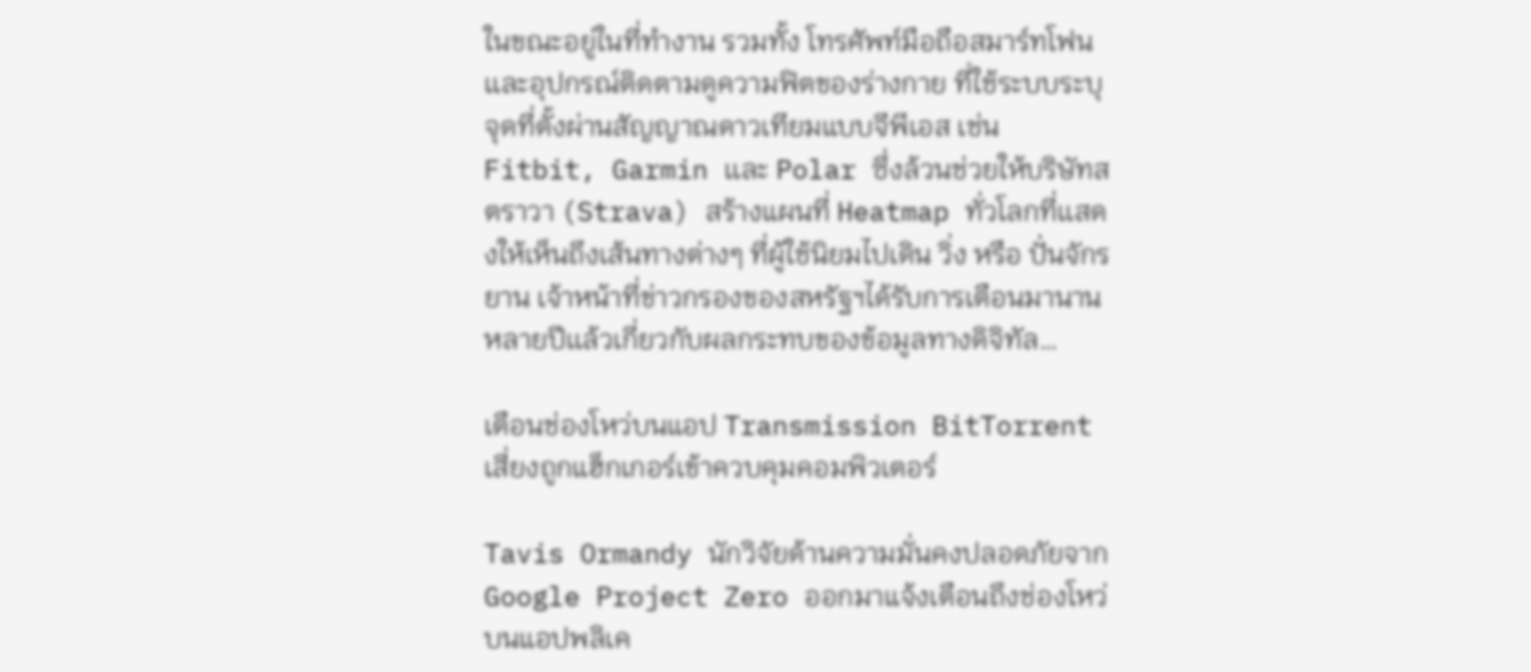ในขณะอยู่ในที่ทำงาน รวมทั้ง โทรศัพท์มือถือสมาร์ทโฟน เเละอุปกรณ์ติดตามดูความฟิตของร่างกาย ที่ใช้ระบบระบุจุดที่ตั้งผ่านสัญญาณดาวเทียมแบบจีพีเอส เช่น Fitbit, Garmin เเละ Polar ซึ่งล้วนช่วยให้บริษัทสตราวา (Strava) สร้างแผนที่ Heatmap ทั่วโลกที่เเสดงให้เห็นถึงเส้นทางต่างๆ ที่ผู้ใช้นิยมไปเดิน วิ่ง หรือ ปั่นจักรยาน เจ้าหน้าที่ข่าวกรองของสหรัฐฯได้รับการเตือนมานานหลายปีเเล้วเกี่ยวกับผลกระทบของข้อมูลทางดิจิทัล…

เตือนช่องโหว่บนแอป Transmission BitTorrent เสี่ยงถูกแฮ็กเกอร์เข้าควบคุมคอมพิวเตอร์

Tavis Ormandy นักวิจัยด้านความมั่นคงปลอดภัยจาก Google Project Zero ออกมาแจ้งเตือนถึงช่องโหว่บนแอปพลิเค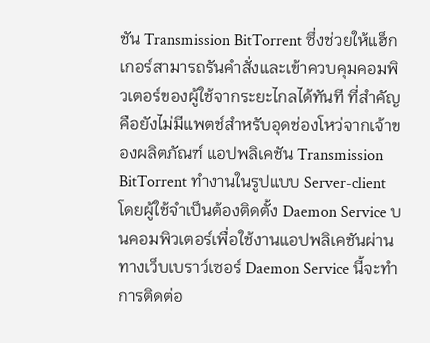ชัน Transmission BitTorrent ซึ่งช่วยให้แฮ็กเกอร์สามารถรันคำสั่งและเข้าควบคุมคอมพิวเตอร์ของผู้ใช้จากระยะไกลได้ทันที ที่สำคัญคือยังไม่มีแพตช์สำหรับอุดช่องโหว่จากเจ้าของผลิตภัณฑ์ แอปพลิเคชัน Transmission BitTorrent ทำงานในรูปแบบ Server-client โดยผู้ใช้จำเป็นต้องติดตั้ง Daemon Service บนคอมพิวเตอร์เพื่อใช้งานแอปพลิเคชันผ่านทางเว็บเบราว์เซอร์ Daemon Service นี้จะทำการติดต่อ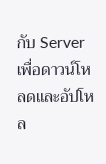กับ Server เพื่อดาวน์โหลดและอัปโหล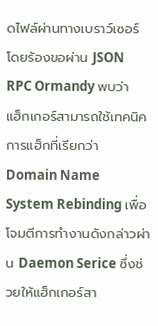ดไฟล์ผ่านทางเบราว์เซอร์โดยร้องขอผ่าน JSON RPC Ormandy พบว่า แฮ็กเกอร์สามารถใช้เทคนิคการแฮ็กที่เรียกว่า Domain Name System Rebinding เพื่อโจมตีการทำงานดังกล่าวผ่าน Daemon Serice ซึ่งช่วยให้แฮ็กเกอร์สา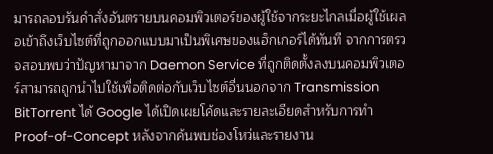มารถลอบรันคำสั่งอันตรายบนคอมพิวเตอร์ของผู้ใช้จากระยะไกลเมื่อผู้ใช้เผลอเข้าถึงเว็บไซต์ที่ถูกออกแบบมาเป็นพิเศษของแฮ็กเกอร์ได้ทันที จากการตรวจสอบพบว่าปัญหามาจาก Daemon Service ที่ถูกติดตั้งลงบนคอมพิวเตอร์สามารถถูกนำไปใช้เพื่อติดต่อกับเว็บไซต์อื่นนอกจาก Transmission BitTorrent ได้ Google ได้เปิดเผยโค้ดและรายละเอียดสำหรับการทำ Proof-of-Concept หลังจากค้นพบช่องโหว่และรายงาน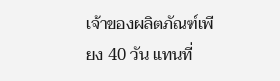เจ้าของผลิตภัณฑ์เพียง 40 วัน แทนที่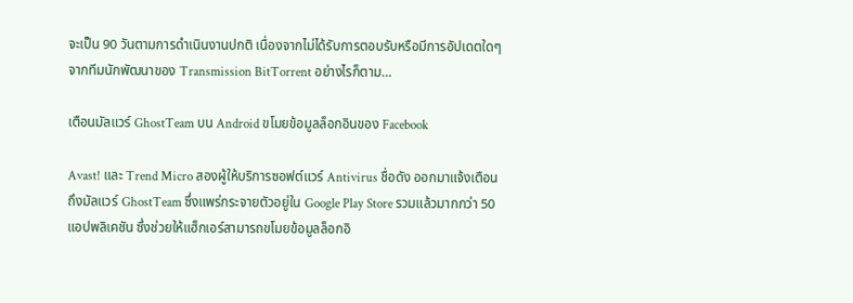จะเป็น 90 วันตามการดำเนินงานปกติ เนื่องจากไม่ได้รับการตอบรับหรือมีการอัปเดตใดๆ จากทีมนักพัฒนาของ Transmission BitTorrent อย่างไรก็ตาม…

เตือนมัลแวร์ GhostTeam บน Android ขโมยข้อมูลล็อกอินของ Facebook

Avast! และ Trend Micro สองผู้ให้บริการซอฟต์แวร์ Antivirus ชื่อดัง ออกมาแจ้งเตือนถึงมัลแวร์ GhostTeam ซึ่งแพร่กระจายตัวอยู่ใน Google Play Store รวมแล้วมากกว่า 50 แอปพลิเคชัน ซึ่งช่วยให้แฮ็กเอร์สามารถขโมยข้อมูลล็อกอิ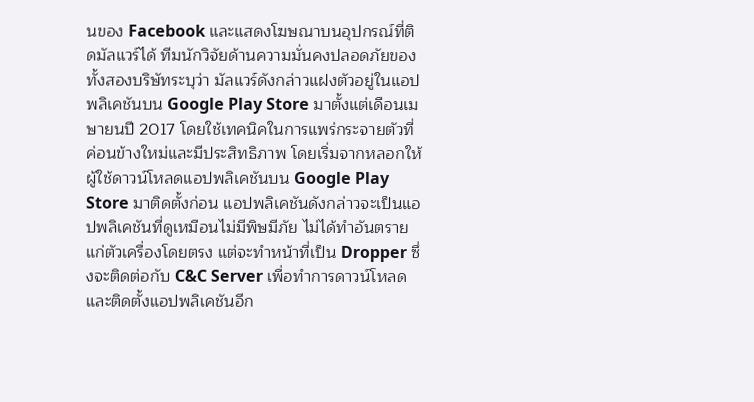นของ Facebook และแสดงโฆษณาบนอุปกรณ์ที่ติดมัลแวร์ได้ ทีมนักวิจัยด้านความมั่นคงปลอดภัยของทั้งสองบริษัทระบุว่า มัลแวร์ดังกล่าวแฝงตัวอยู่ในแอปพลิเคชันบน Google Play Store มาตั้งแต่เดือนเมษายนปี 2017 โดยใช้เทคนิคในการแพร่กระจายตัวที่ค่อนข้างใหม่และมีประสิทธิภาพ โดยเริ่มจากหลอกให้ผู้ใช้ดาวน์โหลดแอปพลิเคชันบน Google Play Store มาติดตั้งก่อน แอปพลิเคชันดังกล่าวจะเป็นแอปพลิเคชันที่ดูเหมือนไม่มีพิษมีภัย ไม่ได้ทำอันตรายแก่ตัวเครื่องโดยตรง แต่จะทำหน้าที่เป็น Dropper ซึ่งจะติดต่อกับ C&C Server เพื่อทำการดาวน์โหลดและติดตั้งแอปพลิเคชันอีก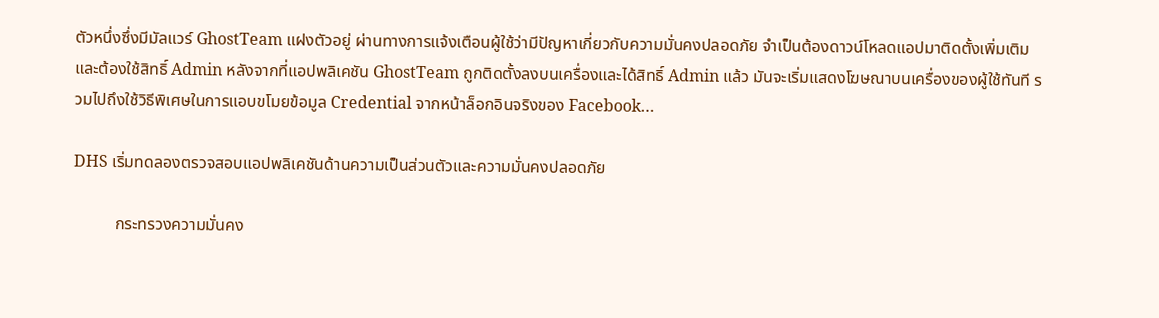ตัวหนึ่งซึ่งมีมัลแวร์ GhostTeam แฝงตัวอยู่ ผ่านทางการแจ้งเตือนผู้ใช้ว่ามีปัญหาเกี่ยวกับความมั่นคงปลอดภัย จำเป็นต้องดาวน์โหลดแอปมาติดตั้งเพิ่มเติมและต้องใช้สิทธิ์ Admin หลังจากที่แอปพลิเคชัน GhostTeam ถูกติดตั้งลงบนเครื่องและได้สิทธิ์ Admin แล้ว มันจะเริ่มแสดงโฆษณาบนเครื่องของผู้ใช้ทันที รวมไปถึงใช้วิธีพิเศษในการแอบขโมยข้อมูล Credential จากหน้าล็อกอินจริงของ Facebook…

DHS เริ่มทดลองตรวจสอบแอปพลิเคชันด้านความเป็นส่วนตัวและความมั่นคงปลอดภัย

          กระทรวงความมั่นคง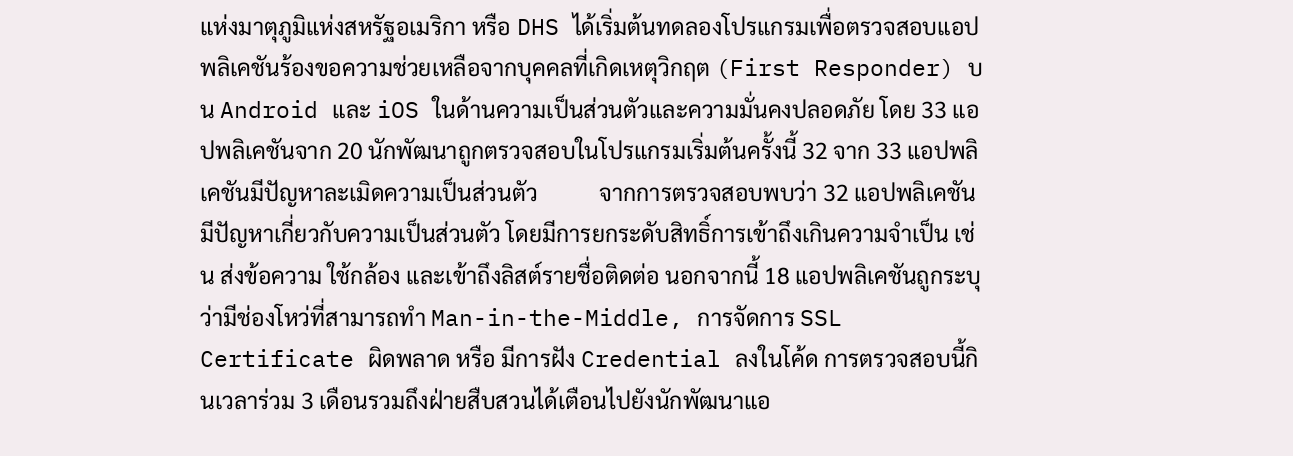แห่งมาตุภูมิแห่งสหรัฐอเมริกา หรือ DHS ได้เริ่มต้นทดลองโปรแกรมเพื่อตรวจสอบแอปพลิเคชันร้องขอความช่วยเหลือจากบุคคลที่เกิดเหตุวิกฤต (First Responder) บน Android และ iOS ในด้านความเป็นส่วนตัวและความมั่นคงปลอดภัย โดย 33 แอปพลิเคชันจาก 20 นักพัฒนาถูกตรวจสอบในโปรแกรมเริ่มต้นครั้งนี้ 32 จาก 33 แอปพลิเคชันมีปัญหาละเมิดความเป็นส่วนตัว           จากการตรวจสอบพบว่า 32 แอปพลิเคชันมีปัญหาเกี่ยวกับความเป็นส่วนตัว โดยมีการยกระดับสิทธิ์การเข้าถึงเกินความจำเป็น เช่น ส่งข้อความ ใช้กล้อง และเข้าถึงลิสต์รายชื่อติดต่อ นอกจากนี้ 18 แอปพลิเคชันถูกระบุว่ามีช่องโหว่ที่สามารถทำ Man-in-the-Middle, การจัดการ SSL Certificate ผิดพลาด หรือ มีการฝัง Credential ลงในโค้ด การตรวจสอบนี้กินเวลาร่วม 3 เดือนรวมถึงฝ่ายสืบสวนได้เตือนไปยังนักพัฒนาแอ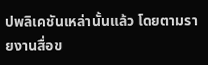ปพลิเคชันเหล่านั้นแล้ว โดยตามรายงานสื่อข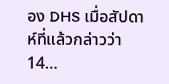อง DHS เมื่อสัปดาห์ที่แล้วกล่าวว่า 14…